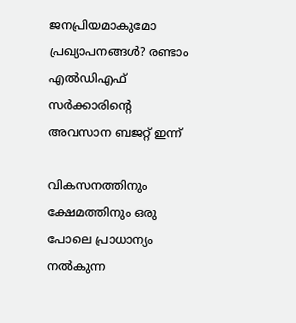ജനപ്രിയമാകുമോ പ്രഖ്യാപനങ്ങൾ? രണ്ടാം എൽഡിഎഫ് സർക്കാരിൻ്റെ അവസാന ബജറ്റ് ഇന്ന്

വികസനത്തിനും ക്ഷേമത്തിനും ഒരു പോലെ പ്രാധാന്യം നൽകുന്ന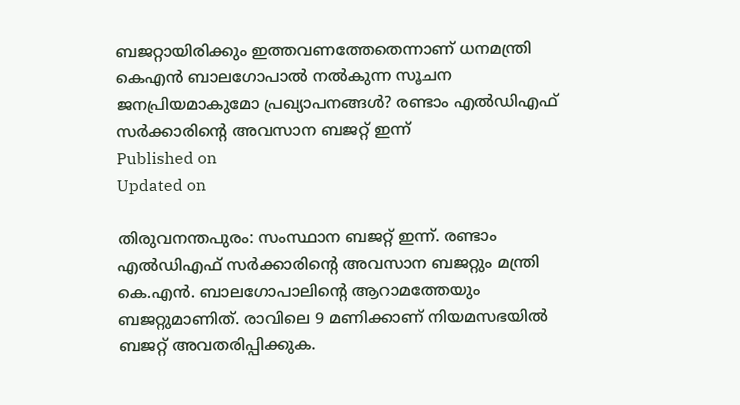ബജറ്റായിരിക്കും ഇത്തവണത്തേതെന്നാണ് ധനമന്ത്രി കെഎൻ ബാലഗോപാൽ നൽകുന്ന സൂചന
ജനപ്രിയമാകുമോ പ്രഖ്യാപനങ്ങൾ? രണ്ടാം എൽഡിഎഫ് സർക്കാരിൻ്റെ അവസാന ബജറ്റ് ഇന്ന്
Published on
Updated on

തിരുവനന്തപുരം: സംസ്ഥാന ബജറ്റ് ഇന്ന്. രണ്ടാം എൽഡിഎഫ് സർക്കാരിൻ്റെ അവസാന ബജറ്റും മന്ത്രി കെ.എൻ. ബാലഗോപാലിന്റെ ആറാമത്തേയും ബജറ്റുമാണിത്. രാവിലെ 9 മണിക്കാണ് നിയമസഭയിൽ ബജറ്റ് അവതരിപ്പിക്കുക.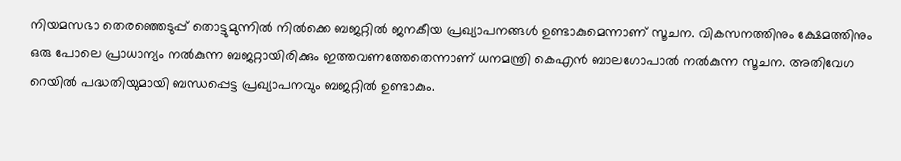നിയമസഭാ തെരഞ്ഞെടുപ്പ് തൊട്ടുമുന്നിൽ നിൽക്കെ ബജറ്റിൽ ജനകീയ പ്രഖ്യാപനങ്ങൾ ഉണ്ടാകുമെന്നാണ് സൂചന. വികസനത്തിനും ക്ഷേമത്തിനും ഒരു പോലെ പ്രാധാന്യം നൽകുന്ന ബജറ്റായിരിക്കും ഇത്തവണത്തേതെന്നാണ് ധനമന്ത്രി കെഎൻ ബാലഗോപാൽ നൽകുന്ന സൂചന. അതിവേഗ റെയിൽ പദ്ധതിയുമായി ബന്ധപ്പെട്ട പ്രഖ്യാപനവും ബജറ്റിൽ ഉണ്ടാകും.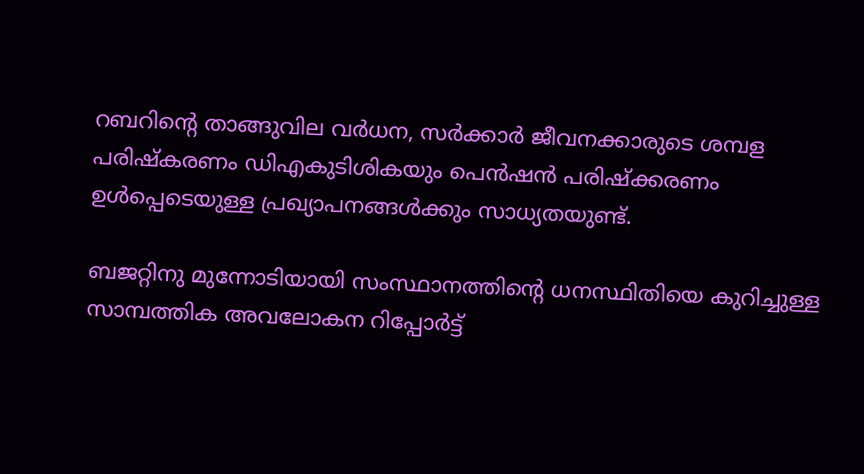റബറിൻ്റെ താങ്ങുവില വർധന, സർക്കാർ ജീവനക്കാരുടെ ശമ്പള പരിഷ്കരണം ഡിഎകുടിശികയും പെൻഷൻ പരിഷ്ക്കരണം ഉൾപ്പെടെയുള്ള പ്രഖ്യാപനങ്ങൾക്കും സാധ്യതയുണ്ട്.

ബജറ്റിനു മുന്നോടിയായി സംസ്ഥാനത്തിന്റെ ധനസ്ഥിതിയെ കുറിച്ചുള്ള സാമ്പത്തിക അവലോകന റിപ്പോർട്ട്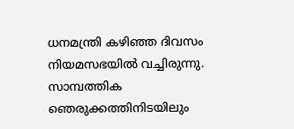ധനമന്ത്രി കഴിഞ്ഞ ദിവസം നിയമസഭയിൽ വച്ചിരുന്നു. സാമ്പത്തിക ഞെരുക്കത്തിനിടയിലും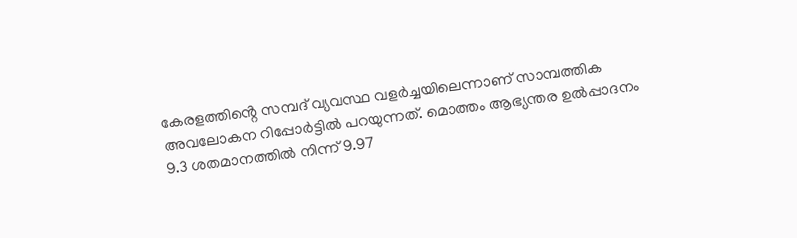കേരളത്തിൻ്റെ സമ്പദ് വ്യവസ്ഥ വളർച്ചയിലെന്നാണ് സാമ്പത്തിക അവലോകന റിപ്പോർട്ടിൽ പറയുന്നത്. മൊത്തം ആഭ്യന്തര ഉൽപ്പാദനം 9.3 ശതമാനത്തിൽ നിന്ന് 9.97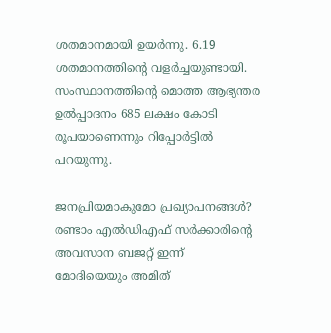ശതമാനമായി ഉയർന്നു. 6.19 ശതമാനത്തിൻ്റെ വളർച്ചയുണ്ടായി. സംസ്ഥാനത്തിന്റെ മൊത്ത ആഭ്യന്തര ഉൽപ്പാദനം 685 ലക്ഷം കോടി രൂപയാണെന്നും റിപ്പോർട്ടിൽ പറയുന്നു.

ജനപ്രിയമാകുമോ പ്രഖ്യാപനങ്ങൾ? രണ്ടാം എൽഡിഎഫ് സർക്കാരിൻ്റെ അവസാന ബജറ്റ് ഇന്ന്
മോദിയെയും അമിത്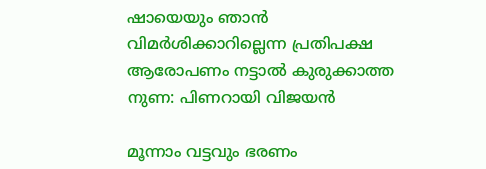ഷായെയും ഞാൻ വിമർശിക്കാറില്ലെന്ന പ്രതിപക്ഷ ആരോപണം നട്ടാൽ കുരുക്കാത്ത നുണ: പിണറായി വിജയൻ

മൂന്നാം വട്ടവും ഭരണം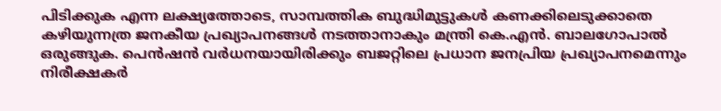പിടിക്കുക എന്ന ലക്ഷ്യത്തോടെ, സാമ്പത്തിക ബുദ്ധിമുട്ടുകൾ കണക്കിലെടുക്കാതെ കഴിയുന്നത്ര ജനകീയ പ്രഖ്യാപനങ്ങൾ നടത്താനാകും മന്ത്രി കെ.എൻ. ബാലഗോപാൽ ഒരുങ്ങുക. പെൻഷൻ വർധനയായിരിക്കും ബജറ്റിലെ പ്രധാന ജനപ്രിയ പ്രഖ്യാപനമെന്നും നിരീക്ഷകർ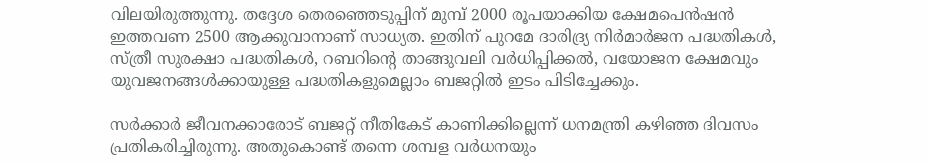വിലയിരുത്തുന്നു. തദ്ദേശ തെരഞ്ഞെടുപ്പിന് മുമ്പ് 2000 രൂപയാക്കിയ ക്ഷേമപെൻഷൻ ഇത്തവണ 2500 ആക്കുവാനാണ് സാധ്യത. ഇതിന് പുറമേ ദാരിദ്ര്യ നിർമാർജന പദ്ധതികൾ, സ്ത്രീ സുരക്ഷാ പദ്ധതികൾ, റബറിൻ്റെ താങ്ങുവലി വർധിപ്പിക്കൽ, വയോജന ക്ഷേമവും യുവജനങ്ങൾക്കായുള്ള പദ്ധതികളുമെല്ലാം ബജറ്റിൽ ഇടം പിടിച്ചേക്കും.

സർക്കാർ ജീവനക്കാരോട് ബജറ്റ് നീതികേട് കാണിക്കില്ലെന്ന് ധനമന്ത്രി കഴിഞ്ഞ ദിവസം പ്രതികരിച്ചിരുന്നു. അതുകൊണ്ട് തന്നെ ശമ്പള വർധനയും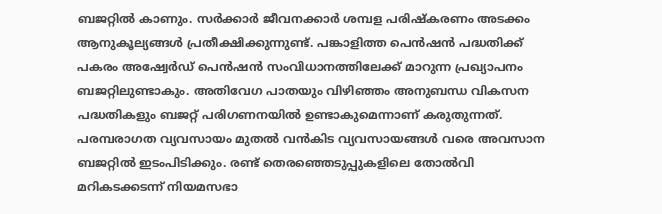ബജറ്റിൽ കാണും. സർക്കാർ ജീവനക്കാർ ശമ്പള പരിഷ്കരണം അടക്കം ആനുകൂല്യങ്ങൾ പ്രതീക്ഷിക്കുന്നുണ്ട്. പങ്കാളിത്ത പെൻഷൻ പദ്ധതിക്ക് പകരം അഷ്വേർഡ് പെൻഷൻ സംവിധാനത്തിലേക്ക് മാറുന്ന പ്രഖ്യാപനം ബജറ്റിലുണ്ടാകും. അതിവേഗ പാതയും വിഴിഞ്ഞം അനുബന്ധ വികസന പദ്ധതികളും ബജറ്റ് പരിഗണനയിൽ ഉണ്ടാകുമെന്നാണ് കരുതുന്നത്. പരമ്പരാഗത വ്യവസായം മുതൽ വൻകിട വ്യവസായങ്ങൾ വരെ അവസാന ബജറ്റിൽ ഇടംപിടിക്കും. രണ്ട് തെരഞ്ഞെടുപ്പുകളിലെ തോൽവി മറികടക്കടന്ന് നിയമസഭാ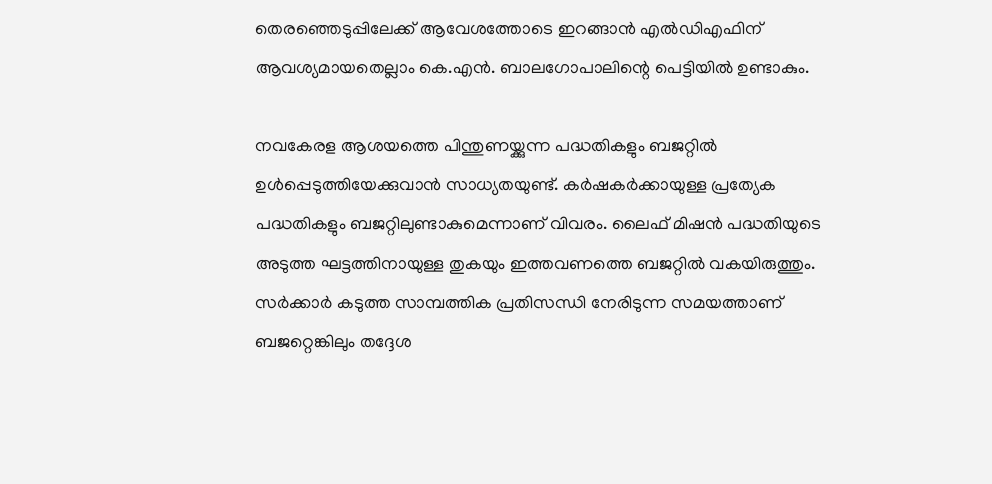തെരഞ്ഞെടുപ്പിലേക്ക് ആവേശത്തോടെ ഇറങ്ങാൻ എൽഡിഎഫിന് ആവശ്യമായതെല്ലാം കെ.എൻ. ബാലഗോപാലിന്റെ പെട്ടിയിൽ ഉണ്ടാകും.

നവകേരള ആശയത്തെ പിന്തുണയ്ക്കുന്ന പദ്ധതികളും ബജറ്റിൽ ഉൾപ്പെടുത്തിയേക്കുവാൻ സാധ്യതയുണ്ട്. കർഷകർക്കായുള്ള പ്രത്യേക പദ്ധതികളും ബജറ്റിലുണ്ടാകുമെന്നാണ് വിവരം. ലൈഫ് മിഷൻ പദ്ധതിയുടെ അടുത്ത ഘട്ടത്തിനായുള്ള തുകയും ഇത്തവണത്തെ ബജറ്റിൽ വകയിരുത്തും. സർക്കാർ കടുത്ത സാമ്പത്തിക പ്രതിസന്ധി നേരിടുന്ന സമയത്താണ് ബജറ്റെങ്കിലും തദ്ദേശ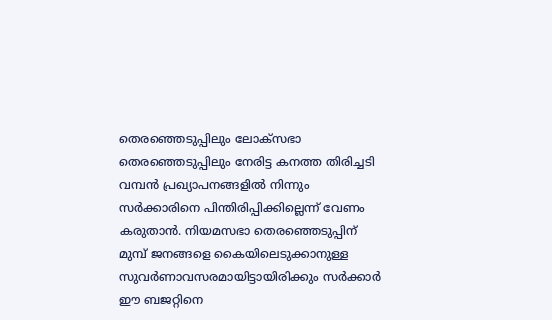തെരഞ്ഞെടുപ്പിലും ലോക്സഭാ തെരഞ്ഞെടുപ്പിലും നേരിട്ട കനത്ത തിരിച്ചടി വമ്പൻ പ്രഖ്യാപനങ്ങളിൽ നിന്നും സർക്കാരിനെ പിന്തിരിപ്പിക്കില്ലെന്ന് വേണം കരുതാൻ. നിയമസഭാ തെരഞ്ഞെടുപ്പിന് മുമ്പ് ജനങ്ങളെ കൈയിലെടുക്കാനുള്ള സുവർണാവസരമായിട്ടായിരിക്കും സർക്കാർ ഈ ബജറ്റിനെ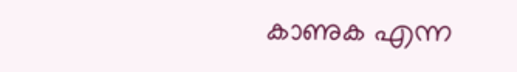കാണുക എന്ന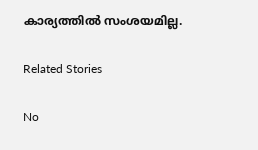കാര്യത്തിൽ സംശയമില്ല.

Related Stories

No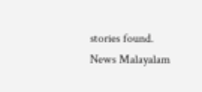stories found.
News Malayalam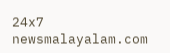24x7
newsmalayalam.com